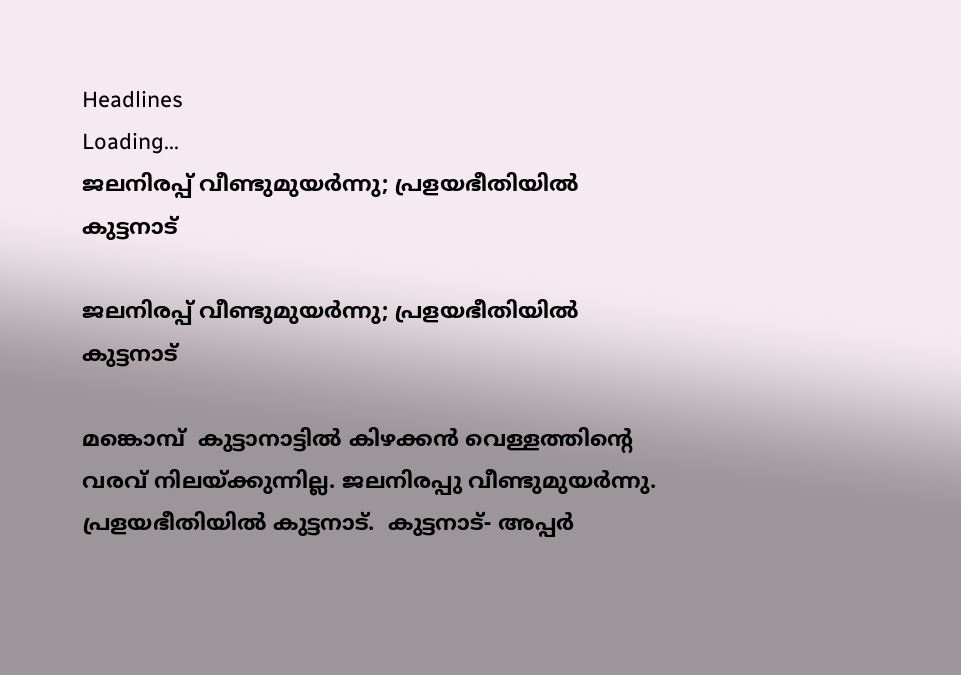Headlines
Loading...
ജലനിരപ്പ്‌ വീണ്ടുമുയർന്നു; പ്രളയഭീതിയിൽ കുട്ടനാട്

ജലനിരപ്പ്‌ വീണ്ടുമുയർന്നു; പ്രളയഭീതിയിൽ കുട്ടനാട്

മങ്കൊമ്പ്  കുട്ടാനാട്ടിൽ കിഴക്കൻ വെള്ളത്തിന്റെ വരവ് നിലയ്‌ക്കുന്നില്ല. ജലനിരപ്പു വീണ്ടുമുയർന്നു. പ്രളയഭീതിയിൽ കുട്ടനാട്.  കുട്ടനാട്- അപ്പർ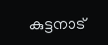കുട്ടനാട്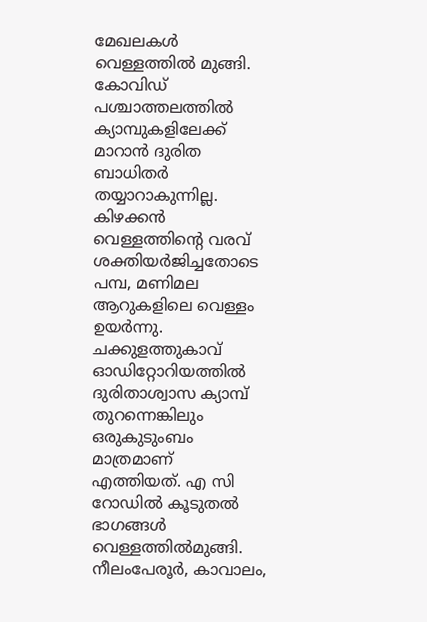മേഖലകൾ വെള്ളത്തിൽ മുങ്ങി.  കോവിഡ്  പശ്ചാത്തലത്തിൽ ക്യാമ്പുകളിലേക്ക് മാറാൻ ദുരിത ബാധിതർ തയ്യാറാകുന്നില്ല.   കിഴക്കൻ വെള്ളത്തിന്റെ വരവ് ശക്തിയർജിച്ചതോടെ പമ്പ, മണിമല ആറുകളിലെ വെള്ളം ഉയർന്നു. ചക്കുളത്തുകാവ് ഓഡിറ്റോറിയത്തിൽ ദുരിതാശ്വാസ ക്യാമ്പ്‌ തുറന്നെങ്കിലും  ഒരുകുടുംബം മാത്രമാണ് എത്തിയത്. എ സി റോഡിൽ കൂടുതൽ ഭാഗങ്ങൾ വെള്ളത്തിൽമുങ്ങി.  നീലംപേരൂർ, കാവാലം,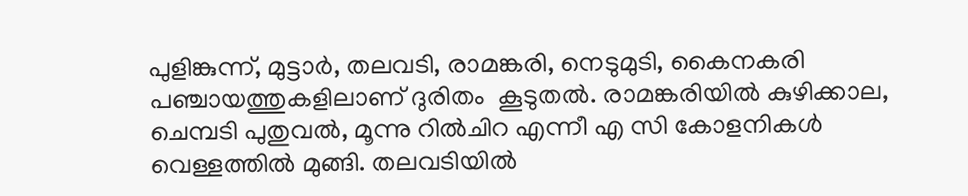പുളിങ്കുന്ന്, മുട്ടാർ, തലവടി, രാമങ്കരി, നെടുമുടി, കൈനകരി പഞ്ചായത്തുകളിലാണ്‌ ദുരിതം  കൂടുതൽ. രാമങ്കരിയിൽ കുഴിക്കാല, ചെമ്പടി പുതുവൽ, മൂന്നു റിൽചിറ എന്നീ എ സി കോളനികൾ വെള്ളത്തിൽ മുങ്ങി. തലവടിയിൽ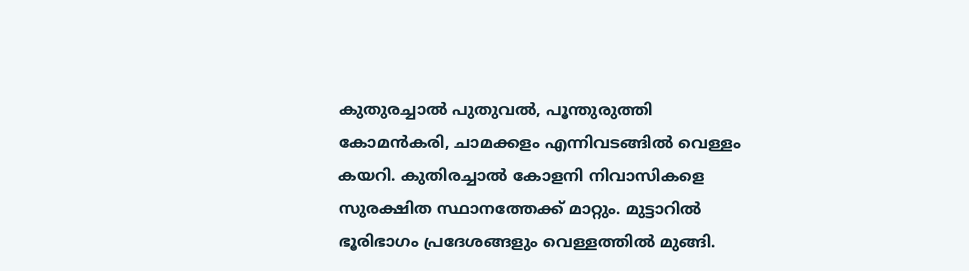കുതുരച്ചാൽ പുതുവൽ, പൂന്തുരുത്തി കോമൻകരി, ചാമക്കളം എന്നിവടങ്ങിൽ വെള്ളം കയറി. കുതിരച്ചാൽ കോളനി നിവാസികളെ  സുരക്ഷിത സ്ഥാനത്തേക്ക് മാറ്റും. മുട്ടാറിൽ ഭൂരിഭാഗം പ്രദേശങ്ങളും വെള്ളത്തിൽ മുങ്ങി.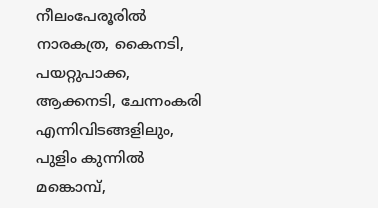നീലംപേരൂരിൽ നാരകത്ര, കൈനടി, പയറ്റുപാക്ക, ആക്കനടി, ചേന്നംകരി എന്നിവിടങ്ങളിലും, പുളിം കുന്നിൽ മങ്കൊമ്പ്,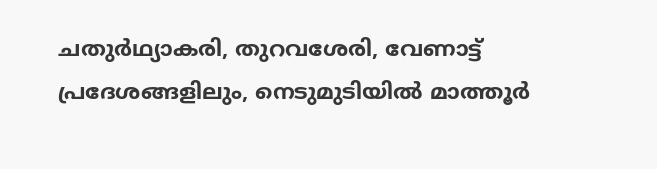ചതുർഥ്യാകരി, തുറവശേരി, വേണാട്ട് പ്രദേശങ്ങളിലും, നെടുമുടിയിൽ മാത്തൂർ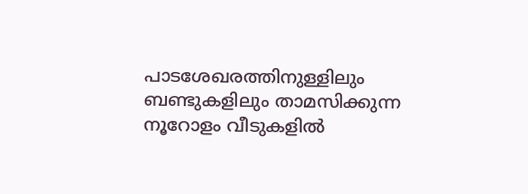പാടശേഖരത്തിനുള്ളിലും ബണ്ടുകളിലും താമസിക്കുന്ന നൂറോളം വീടുകളിൽ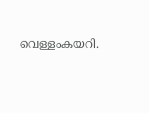വെള്ളംകയറി.